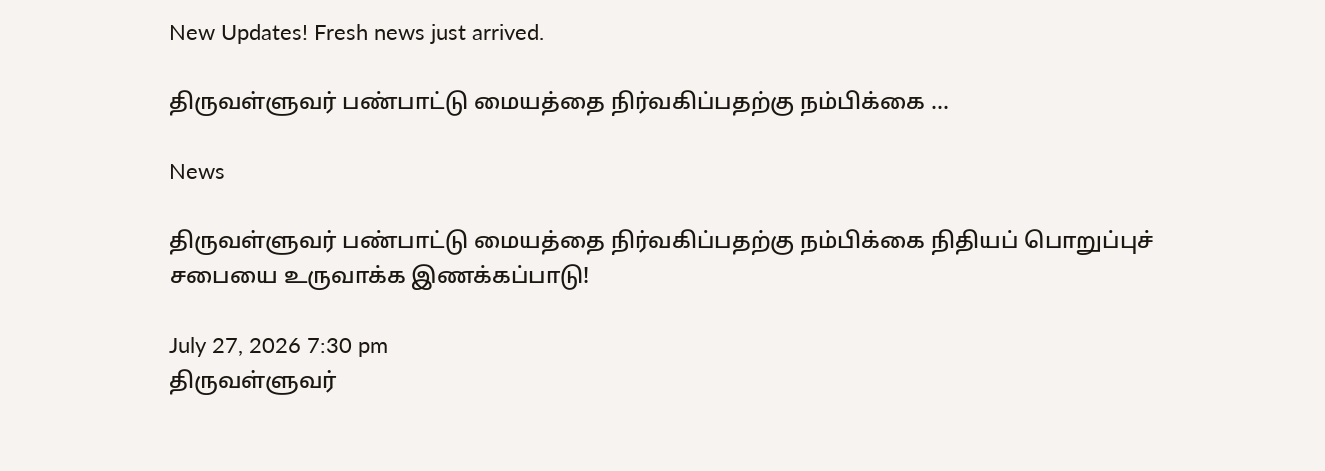New Updates! Fresh news just arrived.

திருவள்ளுவர் பண்பாட்டு மையத்தை நிர்வகிப்பதற்கு நம்பிக்கை ...

News

திருவள்ளுவர் பண்பாட்டு மையத்தை நிர்வகிப்பதற்கு நம்பிக்கை நிதியப் பொறுப்புச் சபையை உருவாக்க இணக்கப்பாடு!

July 27, 2026 7:30 pm
திருவள்ளுவர்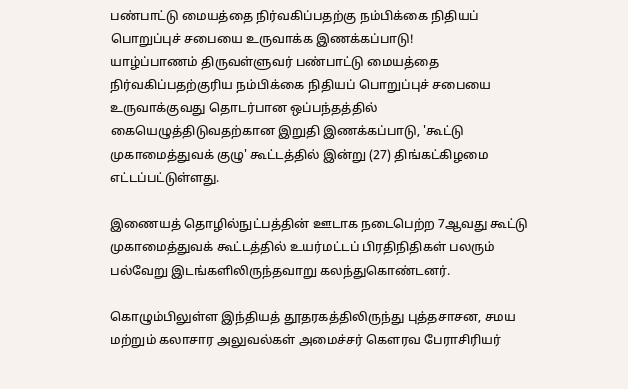பண்பாட்டு மையத்தை நிர்வகிப்பதற்கு நம்பிக்கை நிதியப் பொறுப்புச் சபையை உருவாக்க இணக்கப்பாடு!
யாழ்ப்பாணம் திருவள்ளுவர் பண்பாட்டு மையத்தை நிர்வகிப்பதற்குரிய நம்பிக்கை நிதியப் பொறுப்புச் சபையை உருவாக்குவது தொடர்பான ஒப்பந்தத்தில் கையெழுத்திடுவதற்கான இறுதி இணக்கப்பாடு, 'கூட்டு முகாமைத்துவக் குழு' கூட்டத்தில் இன்று (27) திங்கட்கிழமை எட்டப்பட்டுள்ளது.

இணையத் தொழில்நுட்பத்தின் ஊடாக நடைபெற்ற 7ஆவது கூட்டு முகாமைத்துவக் கூட்டத்தில் உயர்மட்டப் பிரதிநிதிகள் பலரும் பல்வேறு இடங்களிலிருந்தவாறு கலந்துகொண்டனர்.

கொழும்பிலுள்ள இந்தியத் தூதரகத்திலிருந்து புத்தசாசன, சமய மற்றும் கலாசார அலுவல்கள் அமைச்சர் கௌரவ பேராசிரியர்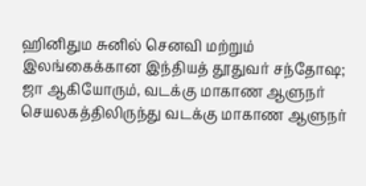ஹினிதும சுனில் செனவி மற்றும் இலங்கைக்கான இந்தியத் தூதுவர் சந்தோஷ; ஜா ஆகியோரும், வடக்கு மாகாண ஆளுநர் செயலகத்திலிருந்து வடக்கு மாகாண ஆளுநர்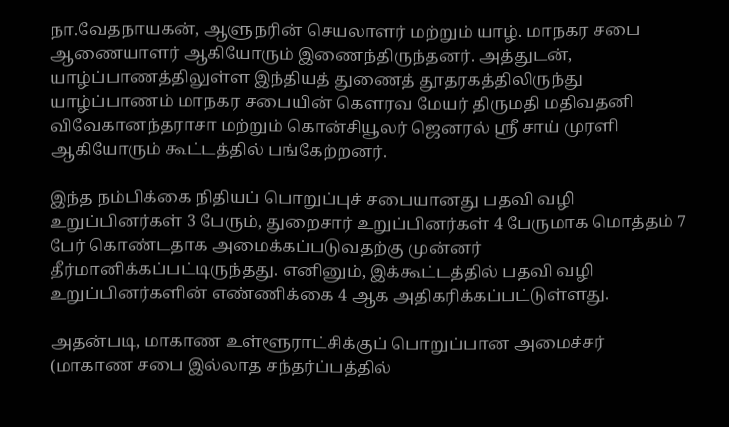நா.வேதநாயகன், ஆளுநரின் செயலாளர் மற்றும் யாழ். மாநகர சபை ஆணையாளர் ஆகியோரும் இணைந்திருந்தனர். அத்துடன், யாழ்ப்பாணத்திலுள்ள இந்தியத் துணைத் தூதரகத்திலிருந்து யாழ்ப்பாணம் மாநகர சபையின் கௌரவ மேயர் திருமதி மதிவதனி விவேகானந்தராசா மற்றும் கொன்சியூலர் ஜெனரல் ஸ்ரீ சாய் முரளி ஆகியோரும் கூட்டத்தில் பங்கேற்றனர்.

இந்த நம்பிக்கை நிதியப் பொறுப்புச் சபையானது பதவி வழி உறுப்பினர்கள் 3 பேரும், துறைசார் உறுப்பினர்கள் 4 பேருமாக மொத்தம் 7 பேர் கொண்டதாக அமைக்கப்படுவதற்கு முன்னர் தீர்மானிக்கப்பட்டிருந்தது. எனினும், இக்கூட்டத்தில் பதவி வழி உறுப்பினர்களின் எண்ணிக்கை 4 ஆக அதிகரிக்கப்பட்டுள்ளது.

அதன்படி, மாகாண உள்ளூராட்சிக்குப் பொறுப்பான அமைச்சர் (மாகாண சபை இல்லாத சந்தர்ப்பத்தில்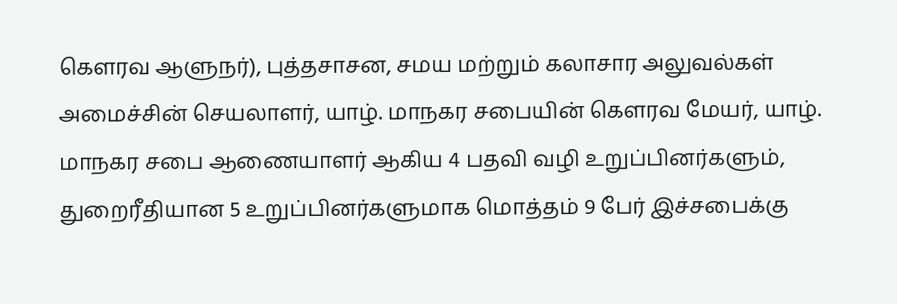கௌரவ ஆளுநர்), புத்தசாசன, சமய மற்றும் கலாசார அலுவல்கள் அமைச்சின் செயலாளர், யாழ். மாநகர சபையின் கௌரவ மேயர், யாழ். மாநகர சபை ஆணையாளர் ஆகிய 4 பதவி வழி உறுப்பினர்களும், துறைரீதியான 5 உறுப்பினர்களுமாக மொத்தம் 9 பேர் இச்சபைக்கு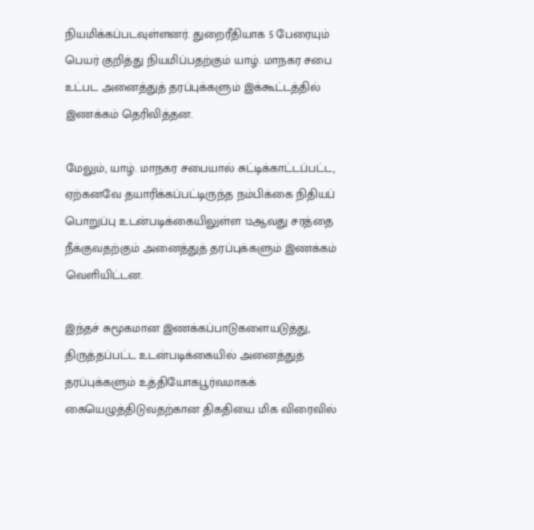நியமிக்கப்படவுள்ளனர். துறைரீதியாக 5 பேரையும் பெயர் குறித்து நியமிப்பதற்கும் யாழ். மாநகர சபை உட்பட அனைத்துத் தரப்புக்களும் இக்கூட்டத்தில் இணக்கம் தெரிவித்தன.

மேலும், யாழ். மாநகர சபையால் சுட்டிக்காட்டப்பட்ட, ஏற்கனவே தயாரிக்கப்பட்டிருந்த நம்பிக்கை நிதியப் பொறுப்பு உடன்படிக்கையிலுள்ள 12ஆவது சரத்தை நீக்குவதற்கும் அனைத்துத் தரப்புக்களும் இணக்கம் வெளியிட்டன.

இந்தச் சுமூகமான இணக்கப்பாடுகளையடுத்து, திருத்தப்பட்ட உடன்படிக்கையில் அனைத்துத் தரப்புக்களும் உத்தியோகபூர்வமாகக் கையெழுத்திடுவதற்கான திகதியை மிக விரைவில்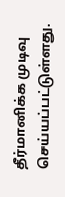தீர்மானிக்க முடிவு செய்யப்பட்டுள்ளது.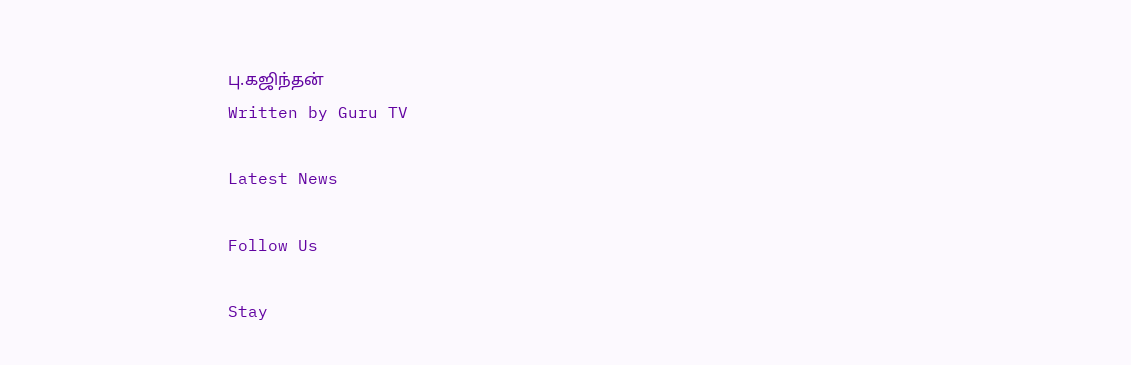பு.கஜிந்தன்
Written by Guru TV

Latest News

Follow Us

Stay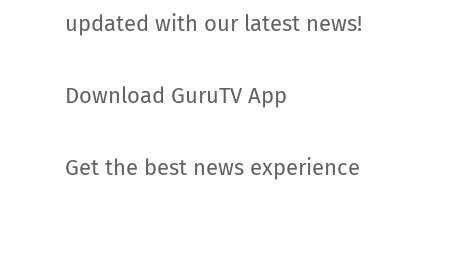updated with our latest news!

Download GuruTV App

Get the best news experience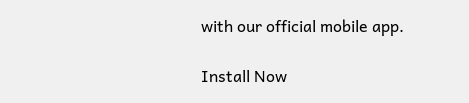with our official mobile app.

Install Now